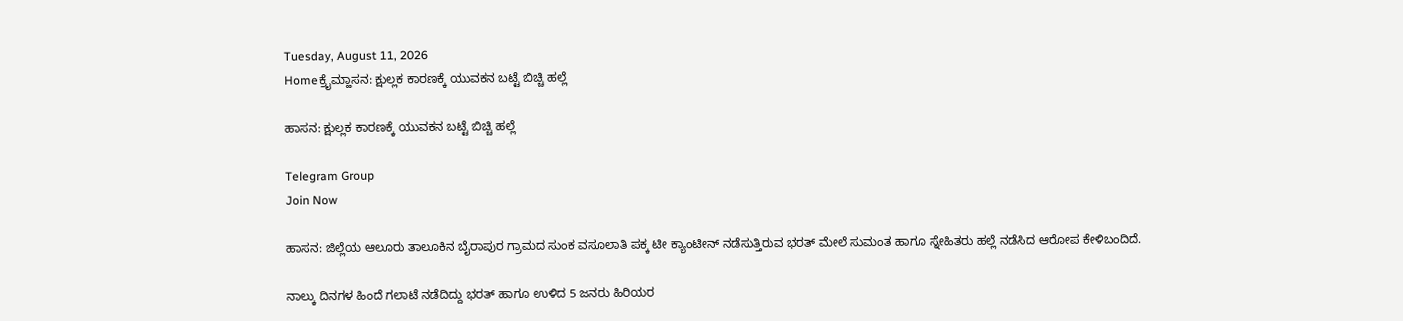Tuesday, August 11, 2026
Homeಕ್ರೈಮ್ಹಾಸನ: ಕ್ಷುಲ್ಲಕ ಕಾರಣಕ್ಕೆ ಯುವಕನ ಬಟ್ಟೆ ಬಿಚ್ಚಿ ಹಲ್ಲೆ

ಹಾಸನ: ಕ್ಷುಲ್ಲಕ ಕಾರಣಕ್ಕೆ ಯುವಕನ ಬಟ್ಟೆ ಬಿಚ್ಚಿ ಹಲ್ಲೆ

Telegram Group
Join Now

ಹಾಸನ: ಜಿಲ್ಲೆಯ ಆಲೂರು ತಾಲೂಕಿನ ಬೈರಾಪುರ ಗ್ರಾಮದ ಸುಂಕ ವಸೂಲಾತಿ ಪಕ್ಕ ಟೀ ಕ್ಯಾಂಟೀನ್ ನಡೆಸುತ್ತಿರುವ ಭರತ್ ಮೇಲೆ ಸುಮಂತ ಹಾಗೂ ಸ್ನೇಹಿತರು ಹಲ್ಲೆ ನಡೆಸಿದ ಆರೋಪ ಕೇಳಿಬಂದಿದೆ.

ನಾಲ್ಕು ದಿನಗಳ ಹಿಂದೆ ಗಲಾಟೆ ನಡೆದಿದ್ದು ಭರತ್ ಹಾಗೂ ಉಳಿದ 5 ಜನರು ಹಿರಿಯರ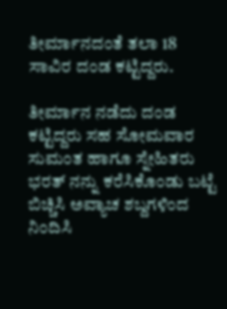ತೀರ್ಮಾನದಂತೆ ತಲಾ 18 ಸಾವಿರ ದಂಡ ಕಟ್ಟಿದ್ದರು.

ತೀರ್ಮಾನ ನಡೆದು ದಂಡ ಕಟ್ಟಿದ್ದರು ಸಹ ಸೋಮವಾರ ಸುಮಂತ ಹಾಗೂ ಸ್ನೇಹಿತರು ಭರತ್ ನನ್ನು ಕರೆಸಿಕೊಂಡು ಬಟ್ಟೆ ಬಿಚ್ಚಿಸಿ ಅವ್ಯಾಚ ಶಬ್ದಗಳಿಂದ ನಿಂದಿಸಿ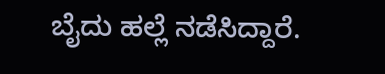ಬೈದು ಹಲ್ಲೆ ನಡೆಸಿದ್ದಾರೆ.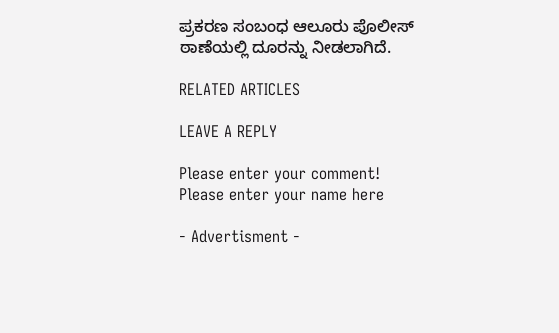ಪ್ರಕರಣ ಸಂಬಂಧ ಆಲೂರು ಪೊಲೀಸ್‌ ಠಾಣೆಯಲ್ಲಿ ದೂರನ್ನು ನೀಡಲಾಗಿದೆ.

RELATED ARTICLES

LEAVE A REPLY

Please enter your comment!
Please enter your name here

- Advertisment -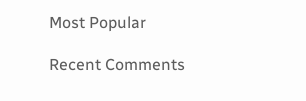Most Popular

Recent Comments